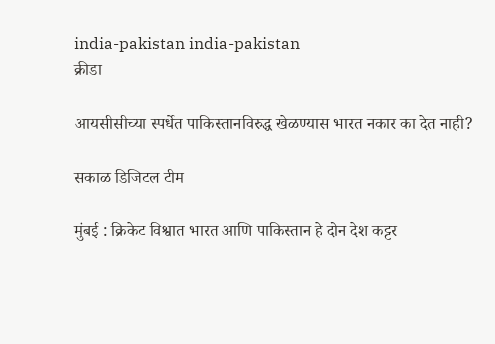india-pakistan india-pakistan
क्रीडा

आयसीसीच्या स्पर्धेत पाकिस्तानविरुद्ध खेळण्यास भारत नकार का देत नाही?

सकाळ डिजिटल टीम

मुंबई : क्रिकेट विश्वात भारत आणि पाकिस्तान हे दोन देश कट्टर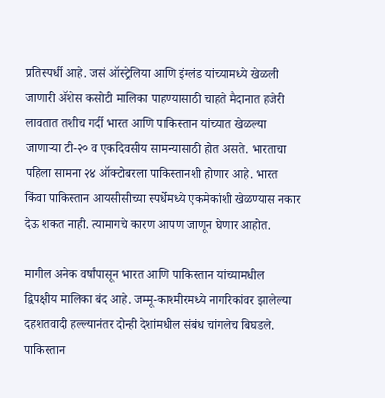प्रतिस्पर्धी आहे. जसं ऑस्ट्रेलिया आणि इंग्लंड यांच्यामध्ये खेळली जाणारी ॲशेस कसोटी मालिका पाहण्यासाठी चाहते मैदानात हजेरी लावतात तशीच गर्दी भारत आणि पाकिस्तान यांच्यात खेळल्या जाणाऱ्या टी-२० व एकदिवसीय सामन्यासाठी होत असते. भारताचा पहिला सामना २४ ऑक्टोबरला पाकिस्तानशी होणार आहे. भारत किंवा पाकिस्तान आयसीसीच्या स्पर्धेमध्ये एकमेकांशी खेळण्यास नकार देऊ शकत नाही. त्यामागचे कारण आपण जाणून घेणार आहोत.

मागील अनेक वर्षांपासून भारत आणि पाकिस्तान यांच्यामधील द्विपक्षीय मालिका बंद आहे. जम्मू-काश्मीरमध्ये नागरिकांवर झालेल्या दहशतवादी हल्ल्यानंतर दोन्ही देशांमधील संबंध चांगलेच बिघडले. पाकिस्तान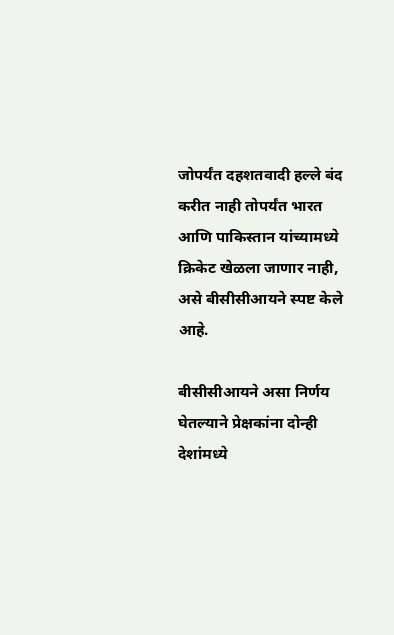जोपर्यंत दहशतवादी हल्ले बंद करीत नाही तोपर्यंत भारत आणि पाकिस्तान यांच्यामध्ये क्रिकेट खेळला जाणार नाही, असे बीसीसीआयने स्पष्ट केले आहे.

बीसीसीआयने असा निर्णय घेतल्याने प्रेक्षकांना दोन्ही देशांमध्ये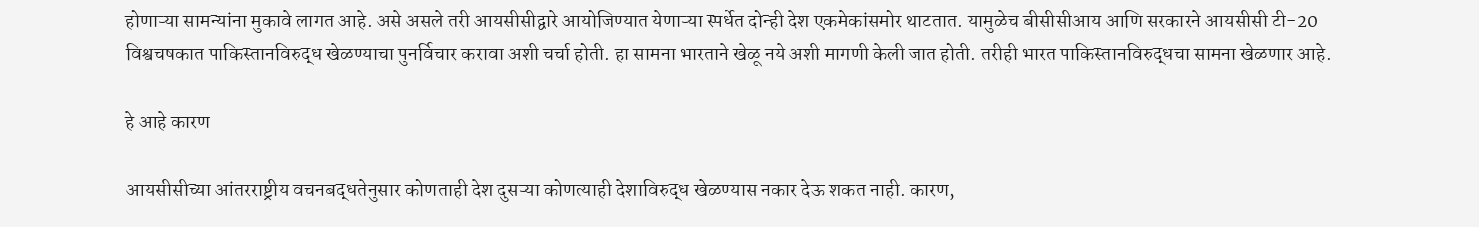होणाऱ्या सामन्यांना मुकावे लागत आहे. असे असले तरी आयसीसीद्वारे आयोजिण्यात येणाऱ्या स्पर्धेत दोन्ही देश एकमेकांसमोर थाटतात. यामुळेच बीसीसीआय आणि सरकारने आयसीसी टी-20 विश्वचषकात पाकिस्तानविरुद्ध खेळण्याचा पुनर्विचार करावा अशी चर्चा होती. हा सामना भारताने खेळू नये अशी मागणी केली जात होती. तरीही भारत पाकिस्तानविरुद्धचा सामना खेळणार आहे.

हे आहे कारण

आयसीसीच्या आंतरराष्ट्रीय वचनबद्धतेनुसार कोणताही देश दुसऱ्या कोणत्याही देशाविरुद्ध खेळण्यास नकार देऊ शकत नाही. कारण,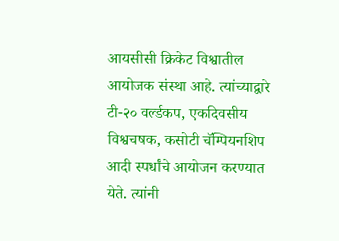आयसीसी क्रिकेट विश्वातील आयोजक संस्था आहे. त्यांच्याद्वारे टी-२० वर्ल्डकप, एकदिवसीय विश्वचषक, कसोटी चॅम्पियनशिप आदी स्पर्धांचे आयोजन करण्यात येते. त्यांनी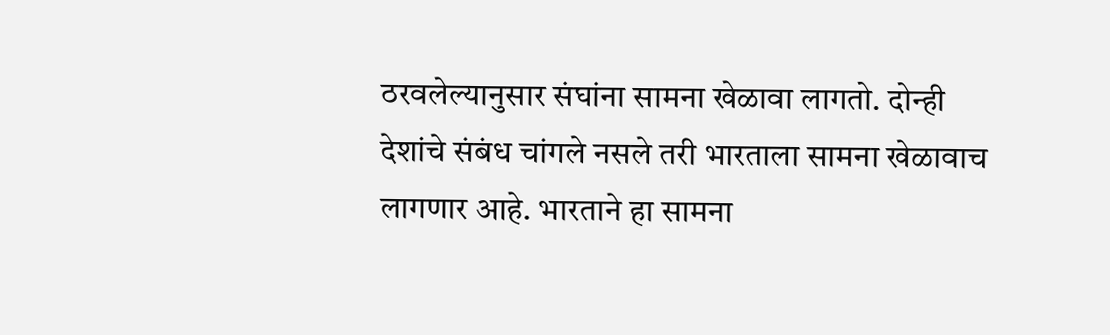ठरवलेल्यानुसार संघांना सामना खेळावा लागतो. दोन्ही देशांचे संबंध चांगले नसले तरी भारताला सामना खेळावाच लागणार आहे. भारताने हा सामना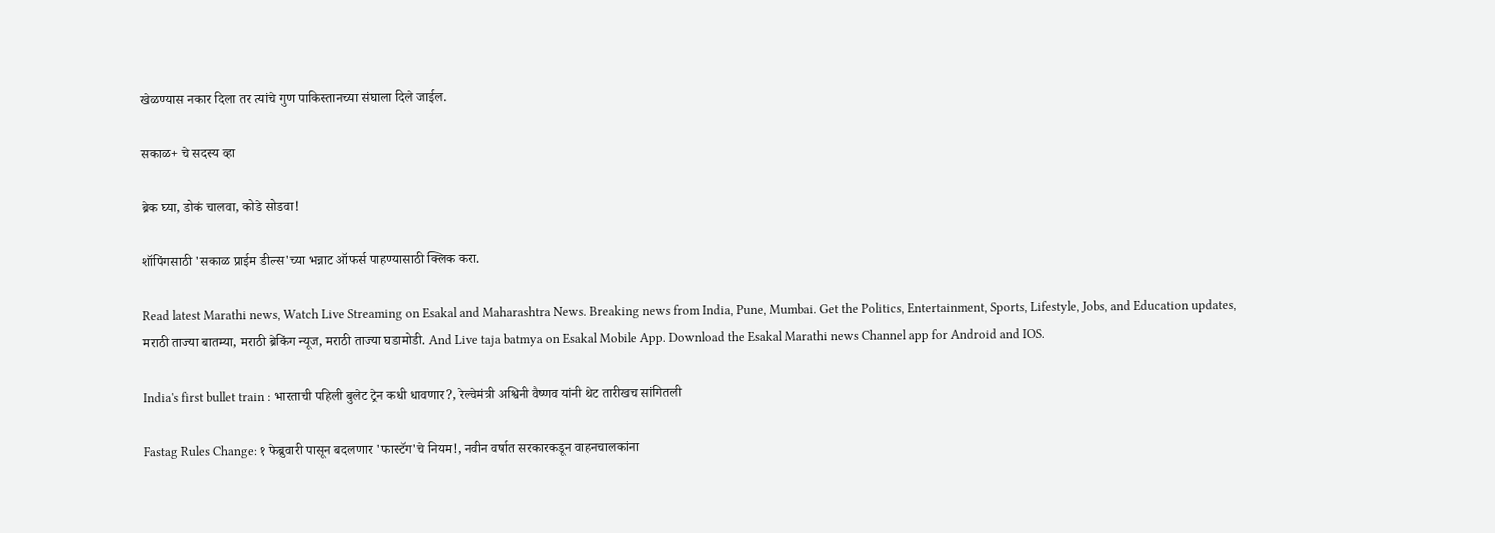खेळण्यास नकार दिला तर त्यांचे गुण पाकिस्तानच्या संघाला दिले जाईल.

सकाळ+ चे सदस्य व्हा

ब्रेक घ्या, डोकं चालवा, कोडे सोडवा!

शॉपिंगसाठी 'सकाळ प्राईम डील्स'च्या भन्नाट ऑफर्स पाहण्यासाठी क्लिक करा.

Read latest Marathi news, Watch Live Streaming on Esakal and Maharashtra News. Breaking news from India, Pune, Mumbai. Get the Politics, Entertainment, Sports, Lifestyle, Jobs, and Education updates, मराठी ताज्या बातम्या, मराठी ब्रेकिंग न्यूज, मराठी ताज्या घडामोडी. And Live taja batmya on Esakal Mobile App. Download the Esakal Marathi news Channel app for Android and IOS.

India's first bullet train : भारताची पहिली बुलेट ट्रेन कधी धावणार?, रेल्वेमंत्री अश्विनी वैष्णव यांनी थेट तारीखच सांगितली

Fastag Rules Change: १ फेब्रुवारी पासून बदलणार 'फास्टॅग'चे नियम!, नवीन वर्षात सरकारकडून वाहनचालकांना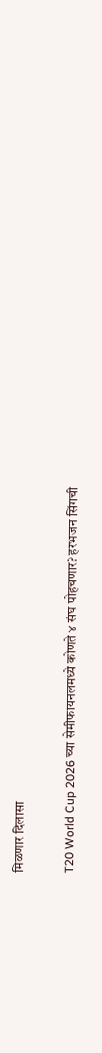मिळणार दिलासा

T20 World Cup 2026 च्या सेमीफायनलमध्ये कोणते ४ संघ पोहचणार? हरभजन सिंगची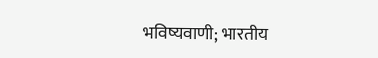भविष्यवाणी; भारतीय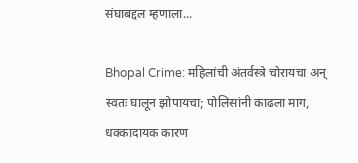संघाबद्दल म्हणाला...

Bhopal Crime: महिलांची अंतर्वस्त्रे चोरायचा अन् स्वतः घालून झोपायचा; पोलिसांनी काढला माग, धक्कादायक कारण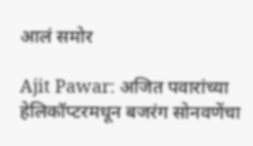आलं समोर

Ajit Pawar: अजित पवारांच्या हेलिकॉप्टरमधून बजरंग सोनवणेंचा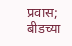प्रवास; बीडच्या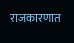राजकारणात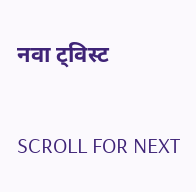नवा ट्विस्ट

SCROLL FOR NEXT